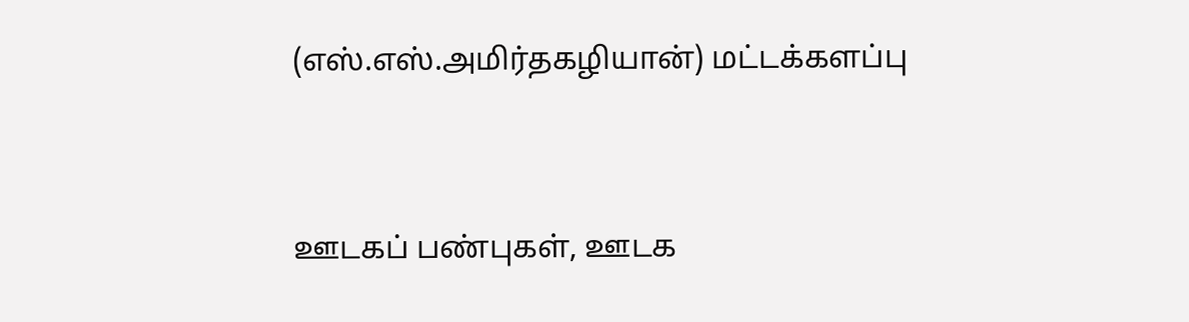(எஸ்.எஸ்.அமிர்தகழியான்) மட்டக்களப்பு


ஊடகப் பண்புகள், ஊடக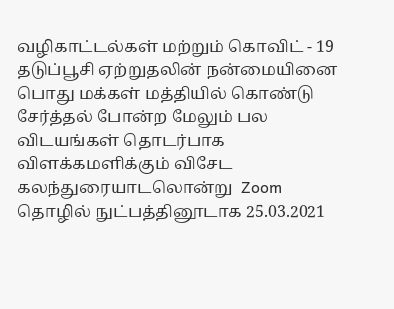வழிகாட்டல்கள் மற்றும் கொவிட் - 19 தடுப்பூசி ஏற்றுதலின் நன்மையினை பொது மக்கள் மத்தியில் கொண்டு சேர்த்தல் போன்ற மேலும் பல விடயங்கள் தொடர்பாக விளக்கமளிக்கும் விசேட கலந்துரையாடலொன்று  Zoom  தொழில் நுட்பத்தினூடாக 25.03.2021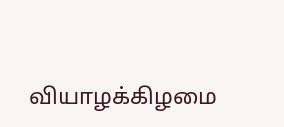வியாழக்கிழமை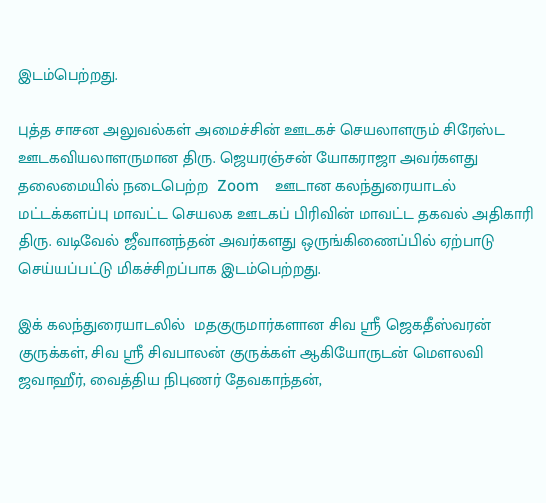இடம்பெற்றது.

புத்த சாசன அலுவல்கள் அமைச்சின் ஊடகச் செயலாளரும் சிரேஸ்ட ஊடகவியலாளருமான திரு. ஜெயரஞ்சன் யோகராஜா அவர்களது தலைமையில் நடைபெற்ற  Zoom    ஊடான கலந்துரையாடல் மட்டக்களப்பு மாவட்ட செயலக ஊடகப் பிரிவின் மாவட்ட தகவல் அதிகாரி திரு. வடிவேல் ஜீவானந்தன் அவர்களது ஒருங்கிணைப்பில் ஏற்பாடு செய்யப்பட்டு மிகச்சிறப்பாக இடம்பெற்றது.

இக் கலந்துரையாடலில்  மதகுருமார்களான சிவ ஸ்ரீ ஜெகதீஸ்வரன் குருக்கள், சிவ ஸ்ரீ சிவபாலன் குருக்கள் ஆகியோருடன் மௌலவி ஜவாஹீர், வைத்திய நிபுணர் தேவகாந்தன்,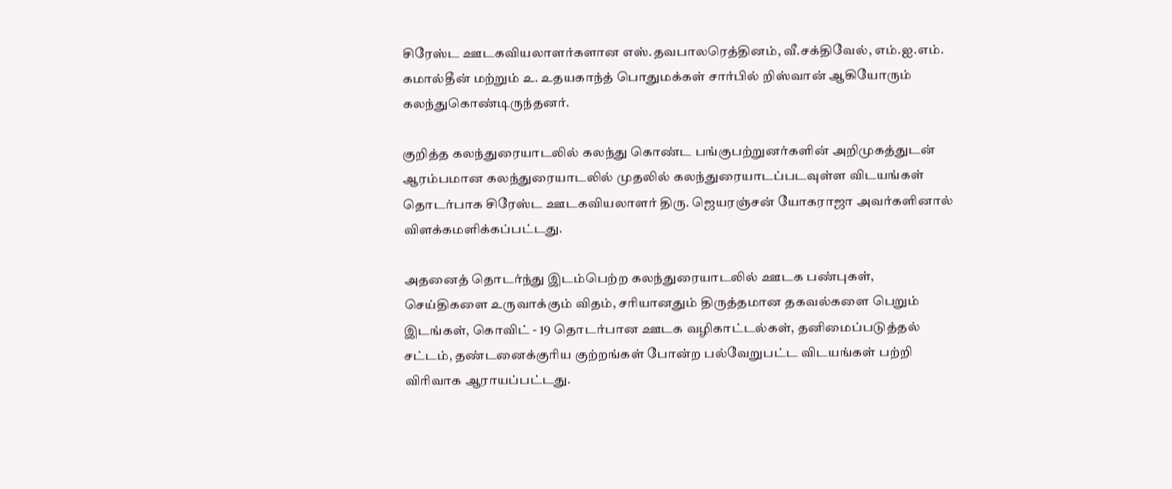சிரேஸ்ட ஊடகவியலாளர்களான எஸ்.தவபாலரெத்தினம், வீ.சக்திவேல், எம்.ஐ.எம். கமால்தீன் மற்றும் உ. உதயகாந்த் பொதுமக்கள் சார்பில் றிஸ்வான் ஆகியோரும் கலந்துகொண்டிருந்தனர்.

குறித்த கலந்துரையாடலில் கலந்து கொண்ட பங்குபற்றுனர்களின் அறிமுகத்துடன் ஆரம்பமான கலந்துரையாடலில் முதலில் கலந்துரையாடப்படவுள்ள விடயங்கள் தொடர்பாக சிரேஸ்ட ஊடகவியலாளர் திரு. ஜெயரஞ்சன் யோகராஜா அவர்களினால் விளக்கமளிக்கப்பட்டது.

அதனைத் தொடர்ந்து இடம்பெற்ற கலந்துரையாடலில் ஊடக பண்புகள், செய்திகளை உருவாக்கும் விதம், சரியானதும் திருத்தமான தகவல்களை பெறும் இடங்கள், கொவிட் - 19 தொடர்பான ஊடக வழிகாட்டல்கள், தனிமைப்படுத்தல் சட்டம், தண்டனைக்குரிய குற்றங்கள் போன்ற பல்வேறுபட்ட விடயங்கள் பற்றி விரிவாக ஆராயப்பட்டது.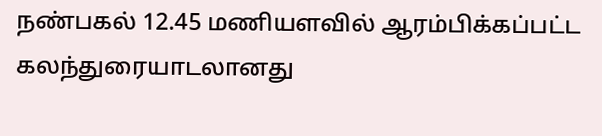நண்பகல் 12.45 மணியளவில் ஆரம்பிக்கப்பட்ட கலந்துரையாடலானது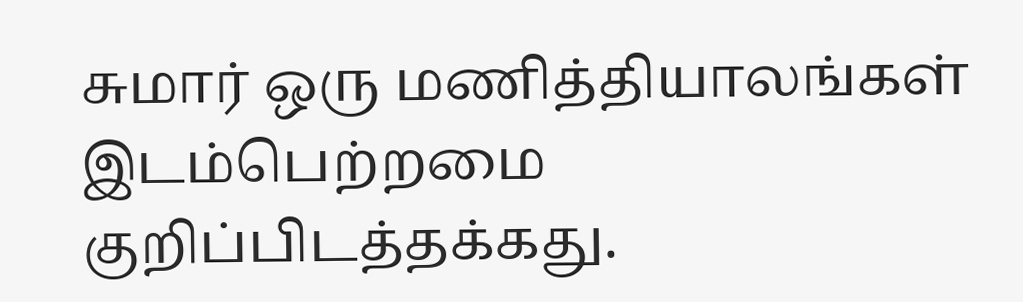சுமார் ஒரு மணித்தியாலங்கள் இடம்பெற்றமை குறிப்பிடத்தக்கது.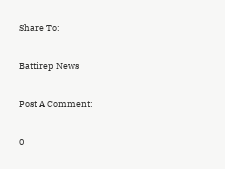Share To:

Battirep News

Post A Comment:

0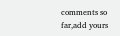comments so far,add yours